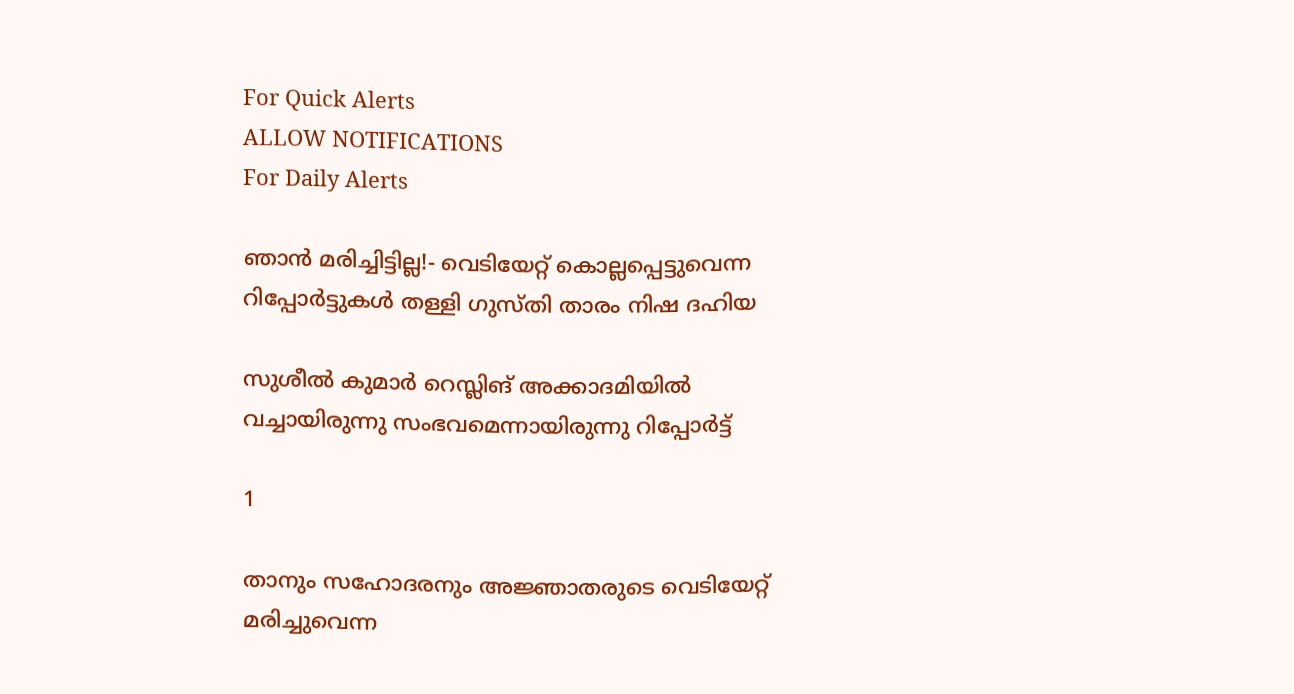For Quick Alerts
ALLOW NOTIFICATIONS
For Daily Alerts

ഞാന്‍ മരിച്ചിട്ടില്ല!- വെടിയേറ്റ് കൊല്ലപ്പെട്ടുവെന്ന റിപ്പോര്‍ട്ടുകള്‍ തള്ളി ഗുസ്തി താരം നിഷ ദഹിയ

സുശീല്‍ കുമാര്‍ റെസ്ലിങ് അക്കാദമിയില്‍ വച്ചായിരുന്നു സംഭവമെന്നായിരുന്നു റിപ്പോര്‍ട്ട്

1

താനും സഹോദരനും അജ്ഞാതരുടെ വെടിയേറ്റ് മരിച്ചുവെന്ന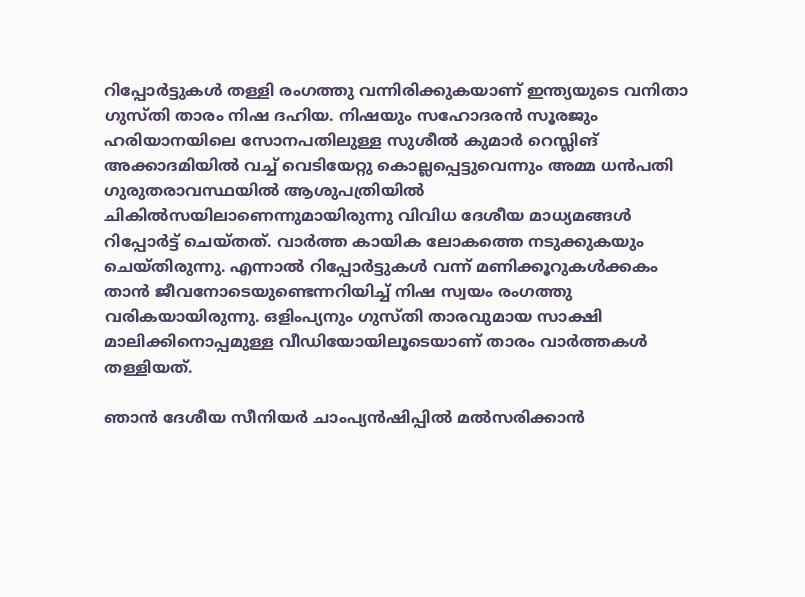റിപ്പോര്‍ട്ടുകള്‍ തള്ളി രംഗത്തു വന്നിരിക്കുകയാണ് ഇന്ത്യയുടെ വനിതാ ഗുസ്തി താരം നിഷ ദഹിയ. നിഷയും സഹോദരന്‍ സൂരജും ഹരിയാനയിലെ സോനപതിലുള്ള സുശീല്‍ കുമാര്‍ റെസ്ലിങ് അക്കാദമിയില്‍ വച്ച് വെടിയേറ്റു കൊല്ലപ്പെട്ടുവെന്നും അമ്മ ധന്‍പതി ഗുരുതരാവസ്ഥയില്‍ ആശുപത്രിയില്‍ ചികില്‍സയിലാണെന്നുമായിരുന്നു വിവിധ ദേശീയ മാധ്യമങ്ങള്‍ റിപ്പോര്‍ട്ട് ചെയ്തത്. വാര്‍ത്ത കായിക ലോകത്തെ നടുക്കുകയും ചെയ്തിരുന്നു. എന്നാല്‍ റിപ്പോര്‍ട്ടുകള്‍ വന്ന് മണിക്കൂറുകള്‍ക്കകം താന്‍ ജീവനോടെയുണ്ടെന്നറിയിച്ച് നിഷ സ്വയം രംഗത്തു വരികയായിരുന്നു. ഒളിംപ്യനും ഗുസ്തി താരവുമായ സാക്ഷി മാലിക്കിനൊപ്പമുള്ള വീഡിയോയിലൂടെയാണ് താരം വാര്‍ത്തകള്‍ തള്ളിയത്.

ഞാന്‍ ദേശീയ സീനിയര്‍ ചാംപ്യന്‍ഷിപ്പില്‍ മല്‍സരിക്കാന്‍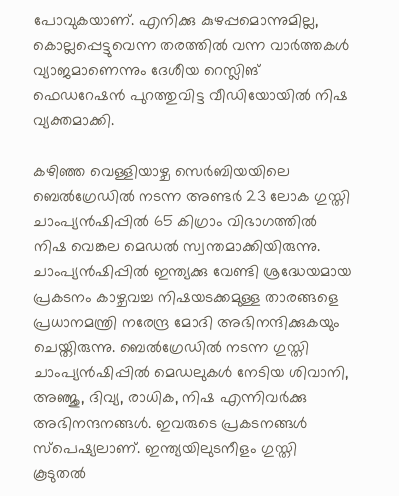പോവുകയാണ്. എനിക്കു കുഴപ്പമൊന്നുമില്ല, കൊല്ലപ്പെട്ടുവെന്ന തരത്തില്‍ വന്ന വാര്‍ത്തകള്‍ വ്യാജമാണെന്നും ദേശീയ റെസ്ലിങ് ഫെഡറേഷന്‍ പുറത്തുവിട്ട വീഡിയോയില്‍ നിഷ വ്യക്തമാക്കി.

കഴിഞ്ഞ വെള്ളിയാഴ്ച സെര്‍ബിയയിലെ ബെല്‍ഗ്രേഡില്‍ നടന്ന അണ്ടര്‍ 23 ലോക ഗുസ്തി ചാംപ്യന്‍ഷിപ്പില്‍ 65 കിഗ്രാം വിഭാഗത്തില്‍ നിഷ വെങ്കല മെഡല്‍ സ്വന്തമാക്കിയിരുന്നു. ചാംപ്യന്‍ഷിപ്പില്‍ ഇന്ത്യക്കു വേണ്ടി ശ്രദ്ധേയമായ പ്രകടനം കാഴ്ചവച്ച നിഷയടക്കമുള്ള താരങ്ങളെ പ്രധാനമന്ത്രി നരേന്ദ്ര മോദി അഭിനന്ദിക്കുകയും ചെയ്തിരുന്നു. ബെല്‍ഗ്രേഡില്‍ നടന്ന ഗുസ്തി ചാംപ്യന്‍ഷിപ്പില്‍ മെഡലുകള്‍ നേടിയ ശിവാനി, അഞ്ജു, ദിവ്യ, രാധിക, നിഷ എന്നിവര്‍ക്കു അഭിനന്ദനങ്ങള്‍. ഇവരുടെ പ്രകടനങ്ങള്‍ സ്‌പെഷ്യലാണ്. ഇന്ത്യയിലുടനീളം ഗുസ്തി കൂടുതല്‍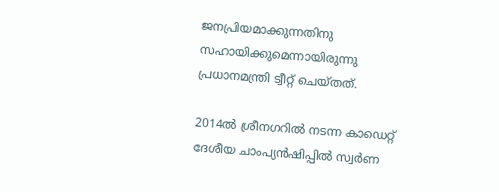ജനപ്രിയമാക്കുന്നതിനു സഹായിക്കുമെന്നായിരുന്നു പ്രധാനമന്ത്രി ട്വീറ്റ് ചെയ്തത്.

2014ല്‍ ശ്രീനഗറില്‍ നടന്ന കാഡെറ്റ് ദേശീയ ചാംപ്യന്‍ഷിപ്പില്‍ സ്വര്‍ണ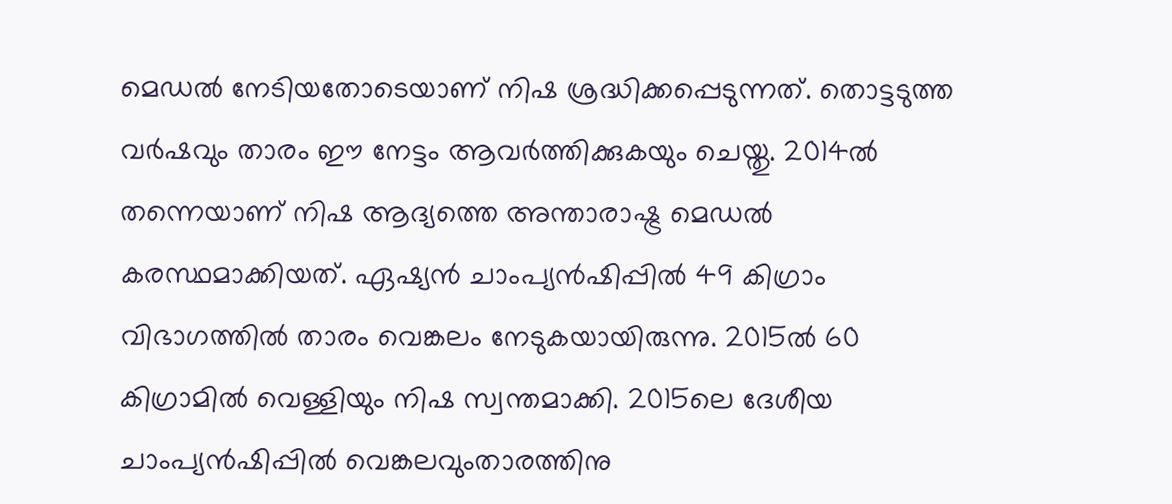മെഡല്‍ നേടിയതോടെയാണ് നിഷ ശ്രദ്ധിക്കപ്പെടുന്നത്. തൊട്ടടുത്ത വര്‍ഷവും താരം ഈ നേട്ടം ആവര്‍ത്തിക്കുകയും ചെയ്തു. 2014ല്‍ തന്നെയാണ് നിഷ ആദ്യത്തെ അന്താരാഷ്ട്ര മെഡല്‍ കരസ്ഥമാക്കിയത്. ഏഷ്യന്‍ ചാംപ്യന്‍ഷിപ്പില്‍ 49 കിഗ്രാം വിഭാഗത്തില്‍ താരം വെങ്കലം നേടുകയായിരുന്നു. 2015ല്‍ 60 കിഗ്രാമില്‍ വെള്ളിയും നിഷ സ്വന്തമാക്കി. 2015ലെ ദേശീയ ചാംപ്യന്‍ഷിപ്പില്‍ വെങ്കലവുംതാരത്തിനു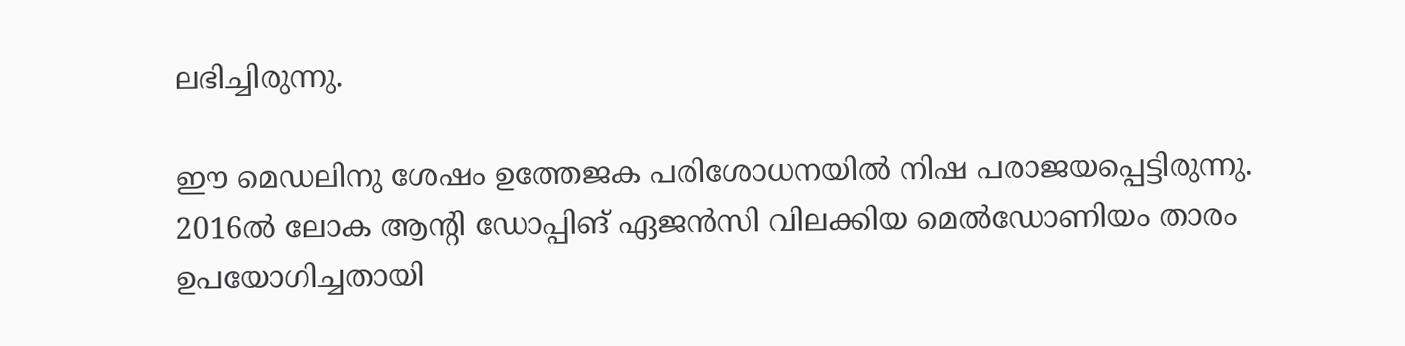ലഭിച്ചിരുന്നു.

ഈ മെഡലിനു ശേഷം ഉത്തേജക പരിശോധനയില്‍ നിഷ പരാജയപ്പെട്ടിരുന്നു. 2016ല്‍ ലോക ആന്റി ഡോപ്പിങ് ഏജന്‍സി വിലക്കിയ മെല്‍ഡോണിയം താരം ഉപയോഗിച്ചതായി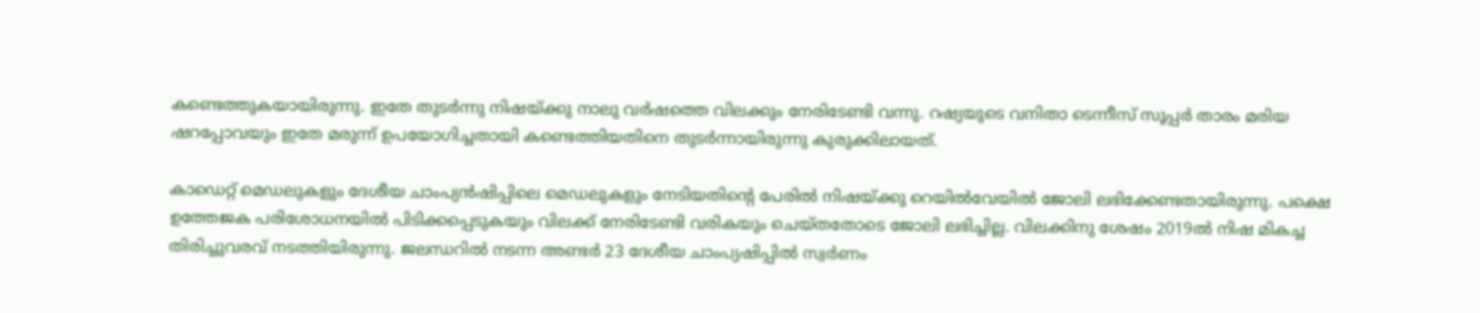കണ്ടെത്തുകയായിരുന്നു. ഇതേ തുടര്‍ന്നു നിഷയ്ക്കു നാലു വര്‍ഷത്തെ വിലക്കും നേരിടേണ്ടി വന്നു. റഷ്യയുടെ വനിതാ ടെന്നീസ് സൂപ്പര്‍ താരം മരിയ ഷറപ്പോവയും ഇതേ മരുന്ന് ഉപയോഗിച്ചതായി കണ്ടെത്തിയതിനെ തുടര്‍ന്നായിരുന്നു കുരുക്കിലായത്.

കാഡെറ്റ് മെഡലുകളും ദേശീയ ചാംപ്യന്‍ഷിപ്പിലെ മെഡലുകളും നേടിയതിന്റെ പേരില്‍ നിഷയ്ക്കു റെയില്‍വേയില്‍ ജോലി ലഭിക്കേണ്ടതായിരുന്നു. പക്ഷെ ഉത്തേജക പരിശോധനയില്‍ പിടിക്കപ്പെടുകയും വിലക്ക് നേരിടേണ്ടി വരികയും ചെയ്തതോടെ ജോലി ലഭിച്ചില്ല. വിലക്കിനു ശേഷം 2019ല്‍ നിഷ മികച്ച തിരിച്ചുവരവ് നടത്തിയിരുന്നു. ജലന്ധറില്‍ നടന്ന അണ്ടര്‍ 23 ദേശീയ ചാംപ്യഷിപ്പില്‍ സ്വര്‍ണം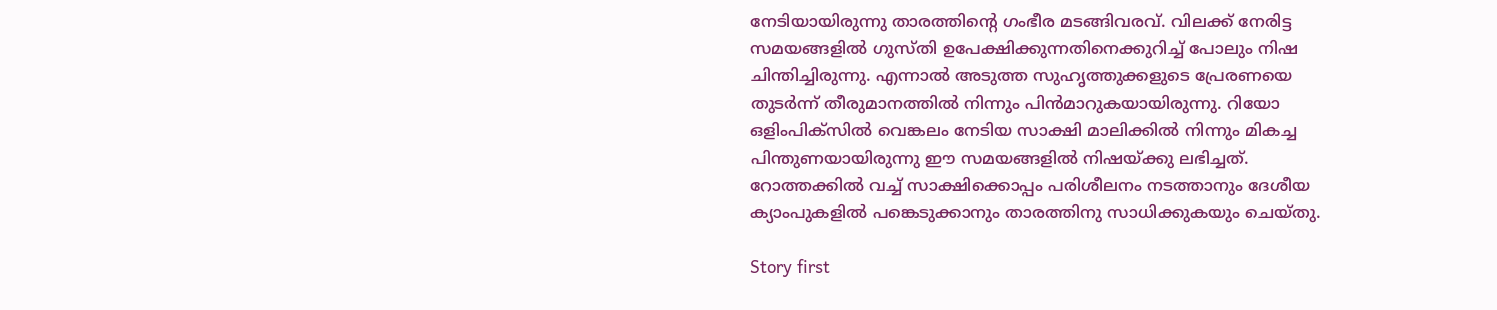നേടിയായിരുന്നു താരത്തിന്റെ ഗംഭീര മടങ്ങിവരവ്. വിലക്ക് നേരിട്ട സമയങ്ങളില്‍ ഗുസ്തി ഉപേക്ഷിക്കുന്നതിനെക്കുറിച്ച് പോലും നിഷ ചിന്തിച്ചിരുന്നു. എന്നാല്‍ അടുത്ത സുഹൃത്തുക്കളുടെ പ്രേരണയെ തുടര്‍ന്ന് തീരുമാനത്തില്‍ നിന്നും പിന്‍മാറുകയായിരുന്നു. റിയോ ഒളിംപിക്‌സില്‍ വെങ്കലം നേടിയ സാക്ഷി മാലിക്കില്‍ നിന്നും മികച്ച പിന്തുണയായിരുന്നു ഈ സമയങ്ങളില്‍ നിഷയ്ക്കു ലഭിച്ചത്. റോത്തക്കില്‍ വച്ച് സാക്ഷിക്കൊപ്പം പരിശീലനം നടത്താനും ദേശീയ ക്യാംപുകളില്‍ പങ്കെടുക്കാനും താരത്തിനു സാധിക്കുകയും ചെയ്തു.

Story first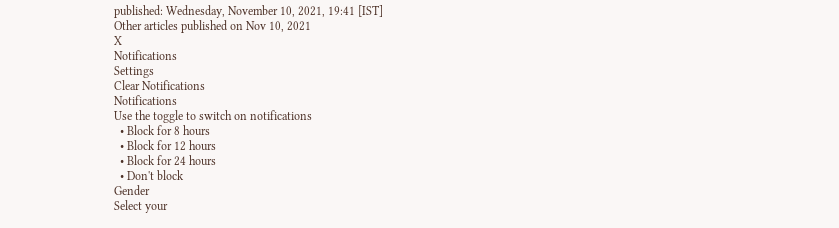published: Wednesday, November 10, 2021, 19:41 [IST]
Other articles published on Nov 10, 2021
X
Notifications
Settings
Clear Notifications
Notifications
Use the toggle to switch on notifications
  • Block for 8 hours
  • Block for 12 hours
  • Block for 24 hours
  • Don't block
Gender
Select your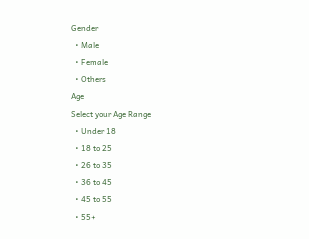Gender
  • Male
  • Female
  • Others
Age
Select your Age Range
  • Under 18
  • 18 to 25
  • 26 to 35
  • 36 to 45
  • 45 to 55
  • 55+